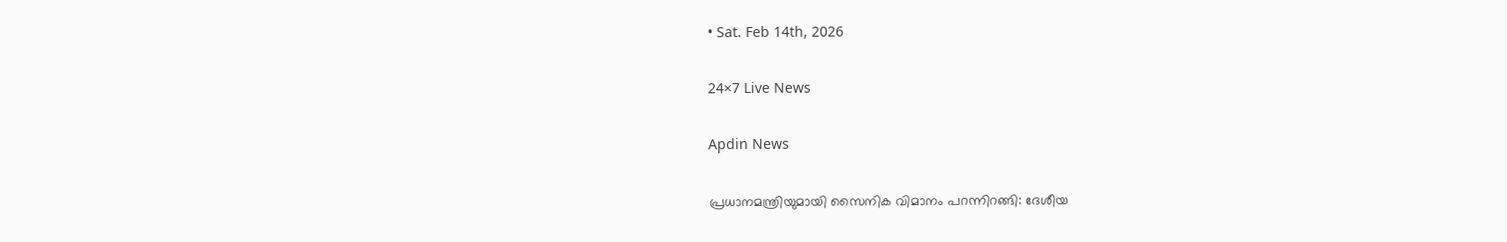• Sat. Feb 14th, 2026

24×7 Live News

Apdin News

പ്രധാനമന്ത്രിയുമായി സൈനിക വിമാനം പറന്നിറങ്ങി: ദേശീയ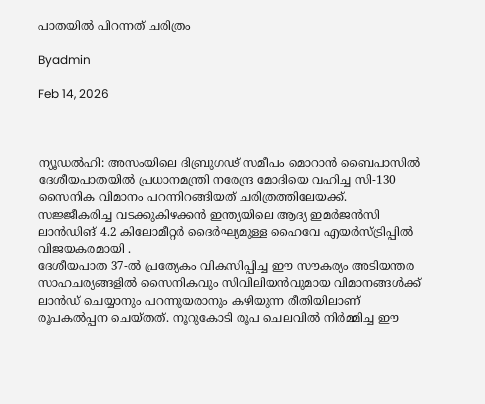പാതയില്‍ പിറന്നത് ചരിത്രം

Byadmin

Feb 14, 2026



ന്യൂഡല്‍ഹി: അസംയിലെ ദിബ്രുഗഢ് സമീപം മൊറാന്‍ ബൈപാസില്‍ ദേശീയപാതയില്‍ പ്രധാനമന്ത്രി നരേന്ദ്ര മോദിയെ വഹിച്ച സി-130 സൈനിക വിമാനം പറന്നിറങ്ങിയത് ചരിത്രത്തിലേയക്ക്.
സജ്ജീകരിച്ച വടക്കുകിഴക്കന്‍ ഇന്ത്യയിലെ ആദ്യ ഇമര്‍ജന്‍സി ലാന്‍ഡിങ് 4.2 കിലോമീറ്റര്‍ ദൈര്‍ഘ്യമുള്ള ഹൈവേ എയര്‍സ്ട്രിപ്പില്‍ വിജയകരമായി .
ദേശീയപാത 37-ല്‍ പ്രത്യേകം വികസിപ്പിച്ച ഈ സൗകര്യം അടിയന്തര സാഹചര്യങ്ങളില്‍ സൈനികവും സിവിലിയന്‍വുമായ വിമാനങ്ങള്‍ക്ക് ലാന്‍ഡ് ചെയ്യാനും പറന്നുയരാനും കഴിയുന്ന രീതിയിലാണ് രൂപകല്‍പ്പന ചെയ്തത്. നൂറുകോടി രൂപ ചെലവില്‍ നിര്‍മ്മിച്ച ഈ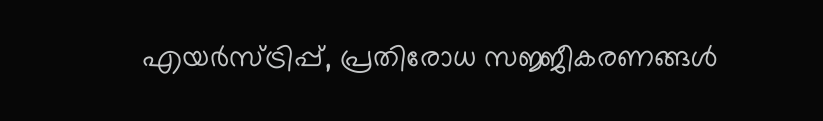എയര്‍സ്ട്രിപ്പ്, പ്രതിരോധ സജ്ജീകരണങ്ങള്‍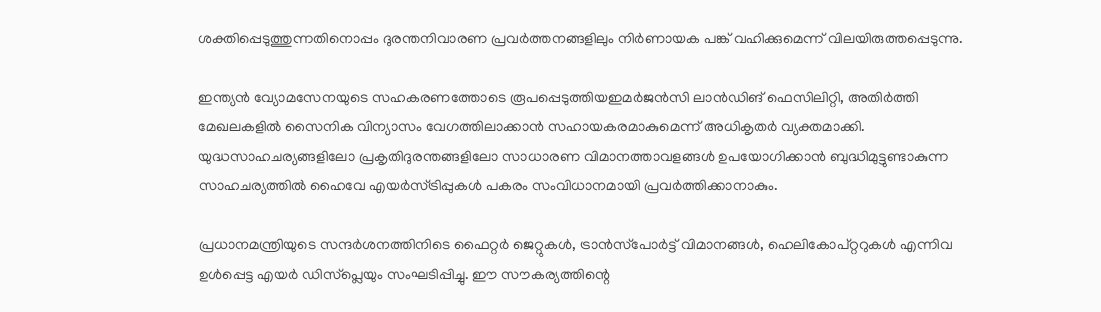ശക്തിപ്പെടുത്തുന്നതിനൊപ്പം ദുരന്തനിവാരണ പ്രവര്‍ത്തനങ്ങളിലും നിര്‍ണായക പങ്ക് വഹിക്കുമെന്ന് വിലയിരുത്തപ്പെടുന്നു.

ഇന്ത്യന്‍ വ്യോമസേനയുടെ സഹകരണത്തോടെ രൂപപ്പെടുത്തിയഇമര്‍ജന്‍സി ലാന്‍ഡിങ് ഫെസിലിറ്റി, അതിര്‍ത്തി മേഖലകളില്‍ സൈനിക വിന്യാസം വേഗത്തിലാക്കാന്‍ സഹായകരമാകുമെന്ന് അധികൃതര്‍ വ്യക്തമാക്കി. യുദ്ധസാഹചര്യങ്ങളിലോ പ്രകൃതിദുരന്തങ്ങളിലോ സാധാരണ വിമാനത്താവളങ്ങള്‍ ഉപയോഗിക്കാന്‍ ബുദ്ധിമുട്ടുണ്ടാകുന്ന സാഹചര്യത്തില്‍ ഹൈവേ എയര്‍സ്ട്രിപ്പുകള്‍ പകരം സംവിധാനമായി പ്രവര്‍ത്തിക്കാനാകും.

പ്രധാനമന്ത്രിയുടെ സന്ദര്‍ശനത്തിനിടെ ഫൈറ്റര്‍ ജെറ്റുകള്‍, ട്രാന്‍സ്‌പോര്‍ട്ട് വിമാനങ്ങള്‍, ഹെലികോപ്റ്ററുകള്‍ എന്നിവ ഉള്‍പ്പെട്ട എയര്‍ ഡിസ്പ്ലെയും സംഘടിപ്പിച്ചു. ഈ സൗകര്യത്തിന്റെ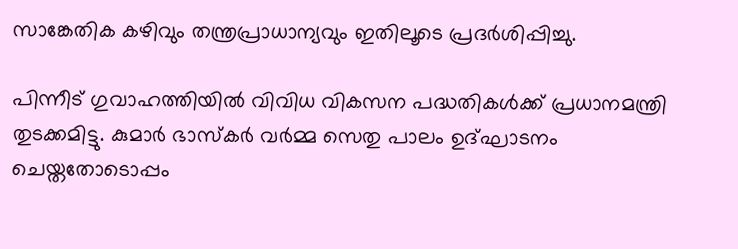സാങ്കേതിക കഴിവും തന്ത്രപ്രാധാന്യവും ഇതിലൂടെ പ്രദര്‍ശിപ്പിച്ചു.

പിന്നീട് ഗുവാഹത്തിയില്‍ വിവിധ വികസന പദ്ധതികള്‍ക്ക് പ്രധാനമന്ത്രി തുടക്കമിട്ടു. കുമാര്‍ ഭാസ്‌കര്‍ വര്‍മ്മ സെതു പാലം ഉദ്ഘാടനം ചെയ്തതോടൊപ്പം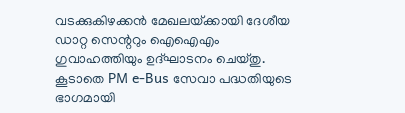വടക്കുകിഴക്കന്‍ മേഖലയ്‌ക്കായി ദേശീയ ഡാറ്റ സെന്ററും ഐഐഎം ഗുവാഹത്തിയും ഉദ്ഘാടനം ചെയ്തു. കൂടാതെ PM e-Bus സേവാ പദ്ധതിയുടെ ഭാഗമായി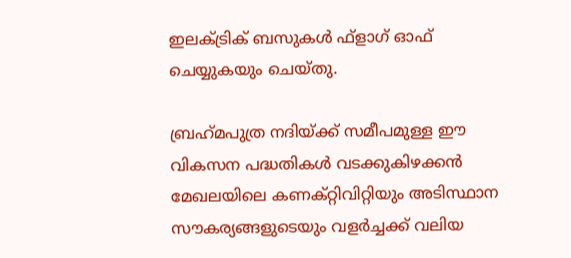ഇലക്ട്രിക് ബസുകള്‍ ഫ്ളാഗ് ഓഫ് ചെയ്യുകയും ചെയ്തു.

ബ്രഹ്‌മപുത്ര നദിയ്‌ക്ക് സമീപമുള്ള ഈ വികസന പദ്ധതികള്‍ വടക്കുകിഴക്കന്‍ മേഖലയിലെ കണക്റ്റിവിറ്റിയും അടിസ്ഥാന സൗകര്യങ്ങളുടെയും വളര്‍ച്ചക്ക് വലിയ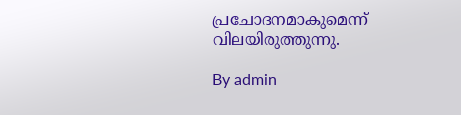പ്രചോദനമാകുമെന്ന് വിലയിരുത്തുന്നു.

By admin